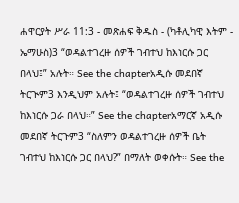ሐዋርያት ሥራ 11:3 - መጽሐፍ ቅዱስ - (ካቶሊካዊ እትም - ኤማሁስ)3 “ወዳልተገረዙ ሰዎች ገብተህ ከእነርሱ ጋር በላህ፤” አሉት። See the chapterአዲሱ መደበኛ ትርጒም3 እንዲህም አሉት፤ “ወዳልተገረዙ ሰዎች ገብተህ ከእነርሱ ጋራ በላህ።” See the chapterአማርኛ አዲሱ መደበኛ ትርጉም3 “ስለምን ወዳልተገረዙ ሰዎች ቤት ገብተህ ከእነርሱ ጋር በላህ?” በማለት ወቀሱት። See the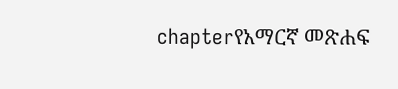chapterየአማርኛ መጽሐፍ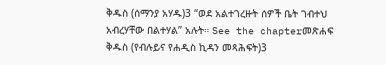ቅዱስ (ሰማንያ አሃዱ)3 “ወደ አልተገረዙት ሰዎች ቤት ገብተህ አብረሃቸው በልተሃል” አሉት። See the chapterመጽሐፍ ቅዱስ (የብሉይና የሐዲስ ኪዳን መጻሕፍት)3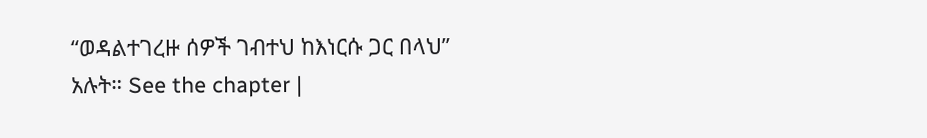“ወዳልተገረዙ ሰዎች ገብተህ ከእነርሱ ጋር በላህ” አሉት። See the chapter |